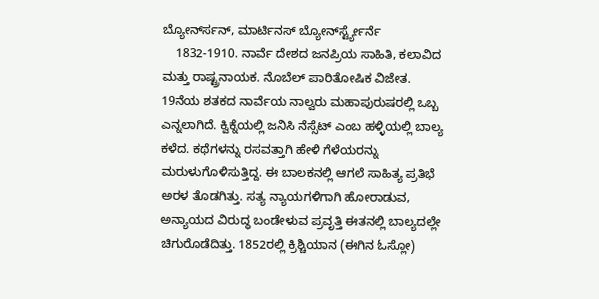ಬ್ಯೋರ್ನ್‍ಸನ್, ಮಾರ್ಟಿನಸ್ ಬ್ಯೋರ್ನ್‍ಸ್ಟ್ಯೇರ್ನೆ
    1832-1910. ನಾರ್ವೆ ದೇಶದ ಜನಪ್ರಿಯ ಸಾಹಿತಿ, ಕಲಾವಿದ ಮತ್ತು ರಾಷ್ಟ್ರನಾಯಕ. ನೊಬೆಲ್ ಪಾರಿತೋಷಿಕ ವಿಜೇತ. 19ನೆಯ ಶತಕದ ನಾರ್ವೆಯ ನಾಲ್ವರು ಮಹಾಪುರುಷರಲ್ಲಿ ಒಬ್ಬ ಎನ್ನಲಾಗಿದೆ. ಕ್ವಿಕ್ನೆಯಲ್ಲಿ ಜನಿಸಿ ನೆಸ್ಸೆಟ್ ಎಂಬ ಹಳ್ಳಿಯಲ್ಲಿ ಬಾಲ್ಯ ಕಳೆದ. ಕಥೆಗಳನ್ನು ರಸವತ್ತಾಗಿ ಹೇಳಿ ಗೆಳೆಯರನ್ನು ಮರುಳುಗೊಳಿಸುತ್ತಿದ್ದ. ಈ ಬಾಲಕನಲ್ಲಿ ಆಗಲೆ ಸಾಹಿತ್ಯ ಪ್ರತಿಭೆ ಅರಳ ತೊಡಗಿತ್ತು. ಸತ್ಯ ನ್ಯಾಯಗಳಿಗಾಗಿ ಹೋರಾಡುವ, ಅನ್ಯಾಯದ ವಿರುದ್ಧ ಬಂಡೇಳುವ ಪ್ರವೃತ್ತಿ ಈತನಲ್ಲಿ ಬಾಲ್ಯದಲ್ಲೇ ಚಿಗುರೊಡೆದಿತ್ತು. 1852ರಲ್ಲಿ ಕ್ರಿಶ್ಚಿಯಾನ (ಈಗಿನ ಓಸ್ಲೋ)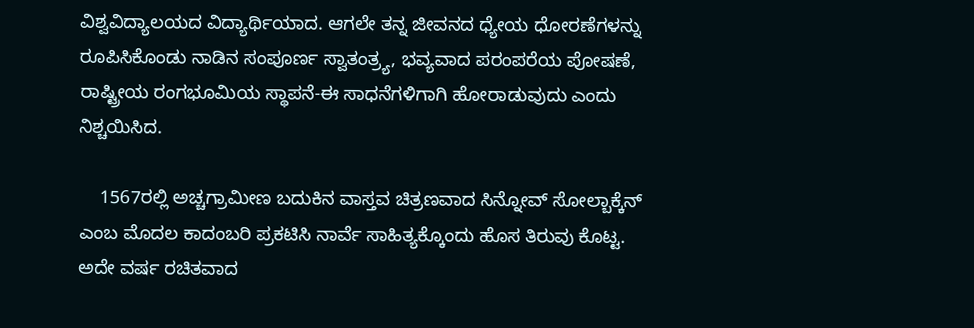ವಿಶ್ವವಿದ್ಯಾಲಯದ ವಿದ್ಯಾರ್ಥಿಯಾದ. ಆಗಲೇ ತನ್ನ ಜೀವನದ ಧ್ಯೇಯ ಧೋರಣೆಗಳನ್ನು ರೂಪಿಸಿಕೊಂಡು ನಾಡಿನ ಸಂಪೂರ್ಣ ಸ್ವಾತಂತ್ರ್ಯ, ಭವ್ಯವಾದ ಪರಂಪರೆಯ ಪೋಷಣೆ, ರಾಷ್ಟ್ರೀಯ ರಂಗಭೂಮಿಯ ಸ್ಥಾಪನೆ-ಈ ಸಾಧನೆಗಳಿಗಾಗಿ ಹೋರಾಡುವುದು ಎಂದು ನಿಶ್ಚಯಿಸಿದ.

    1567ರಲ್ಲಿ ಅಚ್ಚಗ್ರಾಮೀಣ ಬದುಕಿನ ವಾಸ್ತವ ಚಿತ್ರಣವಾದ ಸಿನ್ನೋವ್ ಸೋಲ್ಬಾಕ್ಕೆನ್ ಎಂಬ ಮೊದಲ ಕಾದಂಬರಿ ಪ್ರಕಟಿಸಿ ನಾರ್ವೆ ಸಾಹಿತ್ಯಕ್ಕೊಂದು ಹೊಸ ತಿರುವು ಕೊಟ್ಟ. ಅದೇ ವರ್ಷ ರಚಿತವಾದ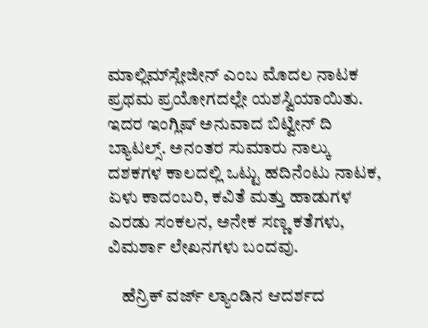ಮಾಲ್ಲಿಮ್‍ಸ್ಲೇಜೀನ್ ಎಂಬ ಮೊದಲ ನಾಟಕ ಪ್ರಥಮ ಪ್ರಯೋಗದಲ್ಲೇ ಯಶಸ್ವಿಯಾಯಿತು. ಇದರ ಇಂಗ್ಲಿಷ್ ಅನುವಾದ ಬಿಟ್ವೀನ್ ದಿ ಬ್ಯಾಟಲ್ಸ್. ಅನಂತರ ಸುಮಾರು ನಾಲ್ಕು ದಶಕಗಳ ಕಾಲದಲ್ಲಿ ಒಟ್ಟು ಹದಿನೆಂಟು ನಾಟಕ, ಏಳು ಕಾದಂಬರಿ, ಕವಿತೆ ಮತ್ತು ಹಾಡುಗಳ ಎರಡು ಸಂಕಲನ, ಅನೇಕ ಸಣ್ಣ ಕತೆಗಳು, ವಿಮರ್ಶಾ ಲೇಖನಗಳು ಬಂದವು.

    ಹೆನ್ರಿಕ್ ವರ್ಜ್ ಲ್ಯಾಂಡಿನ ಆದರ್ಶದ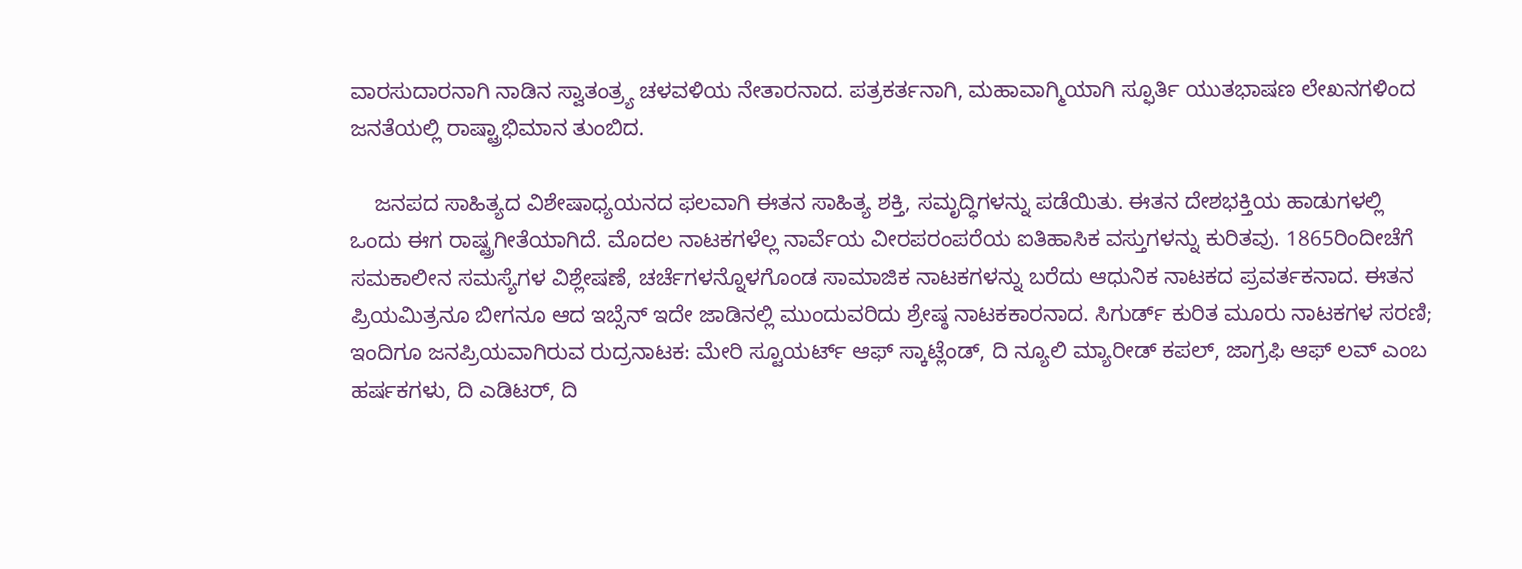ವಾರಸುದಾರನಾಗಿ ನಾಡಿನ ಸ್ವಾತಂತ್ರ್ಯ ಚಳವಳಿಯ ನೇತಾರನಾದ. ಪತ್ರಕರ್ತನಾಗಿ, ಮಹಾವಾಗ್ಮಿಯಾಗಿ ಸ್ಫೂರ್ತಿ ಯುತಭಾಷಣ ಲೇಖನಗಳಿಂದ ಜನತೆಯಲ್ಲಿ ರಾಷ್ಟ್ರಾಭಿಮಾನ ತುಂಬಿದ.

    ಜನಪದ ಸಾಹಿತ್ಯದ ವಿಶೇಷಾಧ್ಯಯನದ ಫಲವಾಗಿ ಈತನ ಸಾಹಿತ್ಯ ಶಕ್ತಿ, ಸಮೃದ್ಧಿಗಳನ್ನು ಪಡೆಯಿತು. ಈತನ ದೇಶಭಕ್ತಿಯ ಹಾಡುಗಳಲ್ಲಿ ಒಂದು ಈಗ ರಾಷ್ಟ್ರಗೀತೆಯಾಗಿದೆ. ಮೊದಲ ನಾಟಕಗಳೆಲ್ಲ ನಾರ್ವೆಯ ವೀರಪರಂಪರೆಯ ಐತಿಹಾಸಿಕ ವಸ್ತುಗಳನ್ನು ಕುರಿತವು. 1865ರಿಂದೀಚೆಗೆ ಸಮಕಾಲೀನ ಸಮಸ್ಯೆಗಳ ವಿಶ್ಲೇಷಣೆ, ಚರ್ಚೆಗಳನ್ನೊಳಗೊಂಡ ಸಾಮಾಜಿಕ ನಾಟಕಗಳನ್ನು ಬರೆದು ಆಧುನಿಕ ನಾಟಕದ ಪ್ರವರ್ತಕನಾದ. ಈತನ ಪ್ರಿಯಮಿತ್ರನೂ ಬೀಗನೂ ಆದ ಇಬ್ಸೆನ್ ಇದೇ ಜಾಡಿನಲ್ಲಿ ಮುಂದುವರಿದು ಶ್ರೇಷ್ಠ ನಾಟಕಕಾರನಾದ. ಸಿಗುರ್ಡ್ ಕುರಿತ ಮೂರು ನಾಟಕಗಳ ಸರಣಿ; ಇಂದಿಗೂ ಜನಪ್ರಿಯವಾಗಿರುವ ರುದ್ರನಾಟಕ: ಮೇರಿ ಸ್ಟೂಯರ್ಟ್ ಆಫ್ ಸ್ಕಾಟ್ಲೆಂಡ್, ದಿ ನ್ಯೂಲಿ ಮ್ಯಾರೀಡ್ ಕಪಲ್, ಜಾಗ್ರಫಿ ಆಫ್ ಲವ್ ಎಂಬ ಹರ್ಷಕಗಳು, ದಿ ಎಡಿಟರ್, ದಿ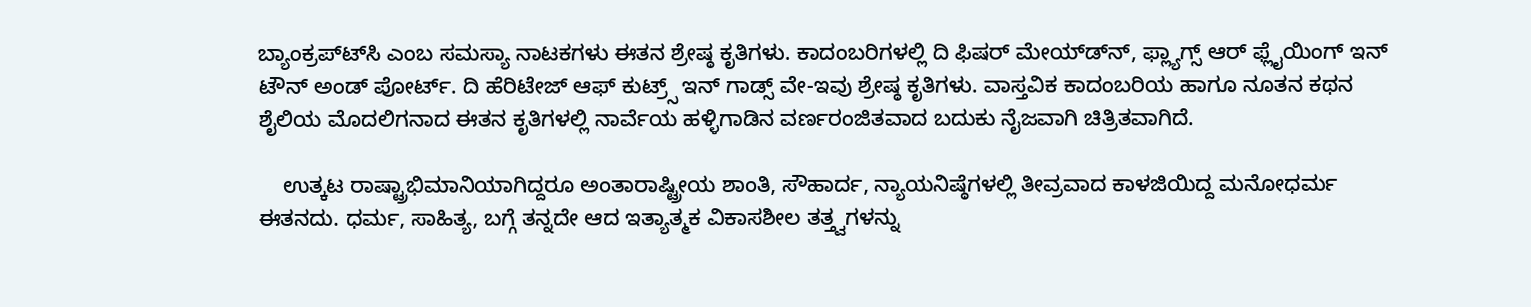ಬ್ಯಾಂಕ್ರಪ್ಟ್‍ಸಿ ಎಂಬ ಸಮಸ್ಯಾ ನಾಟಕಗಳು ಈತನ ಶ್ರೇಷ್ಠ ಕೃತಿಗಳು. ಕಾದಂಬರಿಗಳಲ್ಲಿ ದಿ ಫಿಷರ್ ಮೇಯ್ಡ್‍ನ್, ಫ್ಲ್ಯಾಗ್ಸ್ ಆರ್ ಫ್ಲೈಯಿಂಗ್ ಇನ್ ಟೌನ್ ಅಂಡ್ ಪೋರ್ಟ್. ದಿ ಹೆರಿಟೇಜ್ ಆಫ್ ಕುಟ್ರ್ಸ್ ಇನ್ ಗಾಡ್ಸ್ ವೇ-ಇವು ಶ್ರೇಷ್ಠ ಕೃತಿಗಳು. ವಾಸ್ತವಿಕ ಕಾದಂಬರಿಯ ಹಾಗೂ ನೂತನ ಕಥನ ಶೈಲಿಯ ಮೊದಲಿಗನಾದ ಈತನ ಕೃತಿಗಳಲ್ಲಿ ನಾರ್ವೆಯ ಹಳ್ಳಿಗಾಡಿನ ವರ್ಣರಂಜಿತವಾದ ಬದುಕು ನೈಜವಾಗಿ ಚಿತ್ರಿತವಾಗಿದೆ.

    ಉತ್ಕಟ ರಾಷ್ಟ್ರಾಭಿಮಾನಿಯಾಗಿದ್ದರೂ ಅಂತಾರಾಷ್ಟ್ರೀಯ ಶಾಂತಿ, ಸೌಹಾರ್ದ, ನ್ಯಾಯನಿಷ್ಠೆಗಳಲ್ಲಿ ತೀವ್ರವಾದ ಕಾಳಜಿಯಿದ್ದ ಮನೋಧರ್ಮ ಈತನದು. ಧರ್ಮ, ಸಾಹಿತ್ಯ, ಬಗ್ಗೆ ತನ್ನದೇ ಆದ ಇತ್ಯಾತ್ಮಕ ವಿಕಾಸಶೀಲ ತತ್ತ್ವಗಳನ್ನು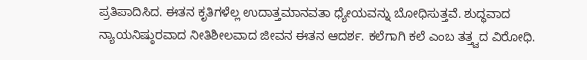ಪ್ರತಿಪಾದಿಸಿದ. ಈತನ ಕೃತಿಗಳೆಲ್ಲ ಉದಾತ್ತಮಾನವತಾ ಧ್ಯೇಯವನ್ನು ಬೋಧಿಸುತ್ತವೆ. ಶುದ್ಧವಾದ ನ್ಯಾಯನಿಷ್ಠುರವಾದ ನೀತಿಶೀಲವಾದ ಜೀವನ ಈತನ ಆದರ್ಶ. ಕಲೆಗಾಗಿ ಕಲೆ ಎಂಬ ತತ್ತ್ವದ ವಿರೋಧಿ.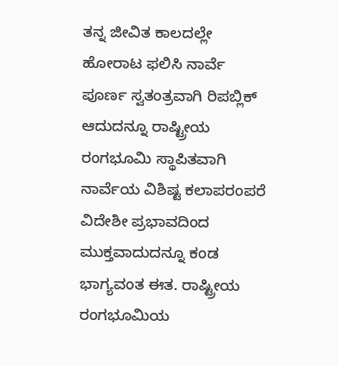ತನ್ನ ಜೀವಿತ ಕಾಲದಲ್ಲೇ ಹೋರಾಟ ಫಲಿಸಿ ನಾರ್ವೆ ಪೂರ್ಣ ಸ್ವತಂತ್ರವಾಗಿ ರಿಪಬ್ಲಿಕ್ ಆದುದನ್ನೂ ರಾಷ್ಟ್ರೀಯ ರಂಗಭೂಮಿ ಸ್ಥಾಪಿತವಾಗಿ ನಾರ್ವೆಯ ವಿಶಿಷ್ಟ ಕಲಾಪರಂಪರೆ ವಿದೇಶೀ ಪ್ರಭಾವದಿಂದ ಮುಕ್ತವಾದುದನ್ನೂ ಕಂಡ ಭಾಗ್ಯವಂತ ಈತ. ರಾಷ್ಟ್ರೀಯ ರಂಗಭೂಮಿಯ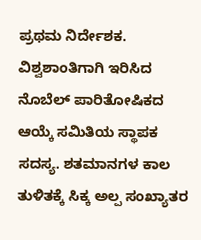ಪ್ರಥಮ ನಿರ್ದೇಶಕ. ವಿಶ್ವಶಾಂತಿಗಾಗಿ ಇರಿಸಿದ ನೊಬೆಲ್ ಪಾರಿತೋಷಿಕದ ಆಯ್ಕೆ ಸಮಿತಿಯ ಸ್ಥಾಪಕ ಸದಸ್ಯ. ಶತಮಾನಗಳ ಕಾಲ ತುಳಿತಕ್ಕೆ ಸಿಕ್ಕ ಅಲ್ಪ ಸಂಖ್ಯಾತರ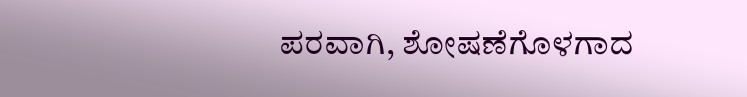ಪರವಾಗಿ, ಶೋಷಣೆಗೊಳಗಾದ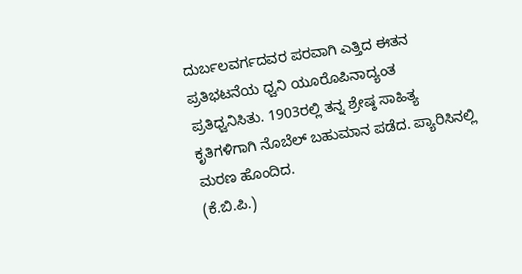ದುರ್ಬಲವರ್ಗದವರ ಪರವಾಗಿ ಎತ್ತಿದ ಈತನ ಪ್ರತಿಭಟನೆಯ ಧ್ವನಿ ಯೂರೊಪಿನಾದ್ಯಂತ ಪ್ರತಿಧ್ವನಿಸಿತು. 1903ರಲ್ಲಿ ತನ್ನ ಶ್ರೇಷ್ಠ ಸಾಹಿತ್ಯ ಕೃತಿಗಳಿಗಾಗಿ ನೊಬೆಲ್ ಬಹುಮಾನ ಪಡೆದ. ಪ್ಯಾರಿಸಿನಲ್ಲಿ ಮರಣ ಹೊಂದಿದ.
(ಕೆ.ಬಿ.ಪಿ.)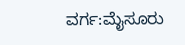ವರ್ಗ:ಮೈಸೂರು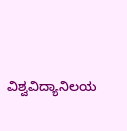ವಿಶ್ವವಿದ್ಯಾನಿಲಯ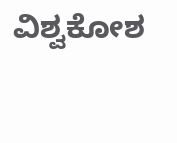ವಿಶ್ವಕೋಶ